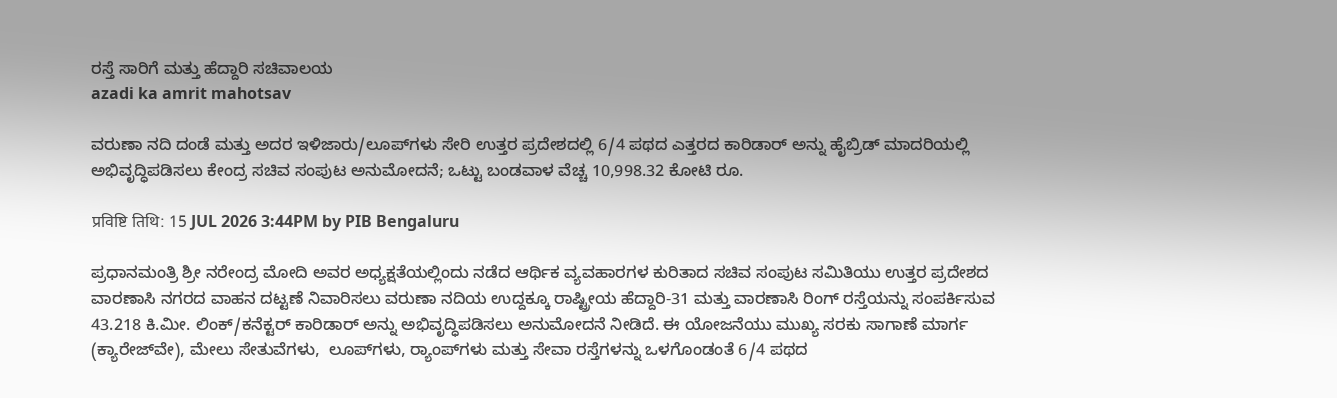ರಸ್ತೆ ಸಾರಿಗೆ ಮತ್ತು ಹೆದ್ದಾರಿ ಸಚಿವಾಲಯ
azadi ka amrit mahotsav

ವರುಣಾ ನದಿ ದಂಡೆ ಮತ್ತು ಅದರ ಇಳಿಜಾರು/ಲೂಪ್‌ಗಳು ಸೇರಿ ಉತ್ತರ ಪ್ರದೇಶದಲ್ಲಿ 6/4 ಪಥದ ಎತ್ತರದ ಕಾರಿಡಾರ್ ಅನ್ನು ಹೈಬ್ರಿಡ್ ಮಾದರಿಯಲ್ಲಿ ಅಭಿವೃದ್ಧಿಪಡಿಸಲು ಕೇಂದ್ರ ಸಚಿವ ಸಂಪುಟ ಅನುಮೋದನೆ; ಒಟ್ಟು ಬಂಡವಾಳ ವೆಚ್ಚ 10,998.32 ಕೋಟಿ ರೂ.

प्रविष्टि तिथि: 15 JUL 2026 3:44PM by PIB Bengaluru

ಪ್ರಧಾನಮಂತ್ರಿ ಶ್ರೀ ನರೇಂದ್ರ ಮೋದಿ ಅವರ ಅಧ್ಯಕ್ಷತೆಯಲ್ಲಿಂದು ನಡೆದ ಆರ್ಥಿಕ ವ್ಯವಹಾರಗಳ ಕುರಿತಾದ ಸಚಿವ ಸಂಪುಟ ಸಮಿತಿಯು ಉತ್ತರ ಪ್ರದೇಶದ ವಾರಣಾಸಿ ನಗರದ ವಾಹನ ದಟ್ಟಣೆ ನಿವಾರಿಸಲು ವರುಣಾ ನದಿಯ ಉದ್ದಕ್ಕೂ ರಾಷ್ಟ್ರೀಯ ಹೆದ್ದಾರಿ-31 ಮತ್ತು ವಾರಣಾಸಿ ರಿಂಗ್ ರಸ್ತೆಯನ್ನು ಸಂಪರ್ಕಿಸುವ 43.218 ಕಿ.ಮೀ. ಲಿಂಕ್/ಕನೆಕ್ಟರ್ ಕಾರಿಡಾರ್ ಅನ್ನು ಅಭಿವೃದ್ಧಿಪಡಿಸಲು ಅನುಮೋದನೆ ನೀಡಿದೆ. ಈ ಯೋಜನೆಯು ಮುಖ್ಯ ಸರಕು ಸಾಗಾಣೆ ಮಾರ್ಗ (ಕ್ಯಾರೇಜ್‌ವೇ), ಮೇಲು ಸೇತುವೆಗಳು,  ಲೂಪ್‌ಗಳು, ರ‍್ಯಾಂಪ್‌ಗಳು ಮತ್ತು ಸೇವಾ ರಸ್ತೆಗಳನ್ನು ಒಳಗೊಂಡಂತೆ 6/4 ಪಥದ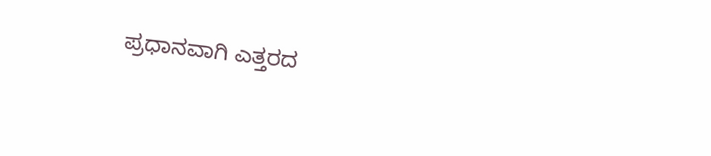ಪ್ರಧಾನವಾಗಿ ಎತ್ತರದ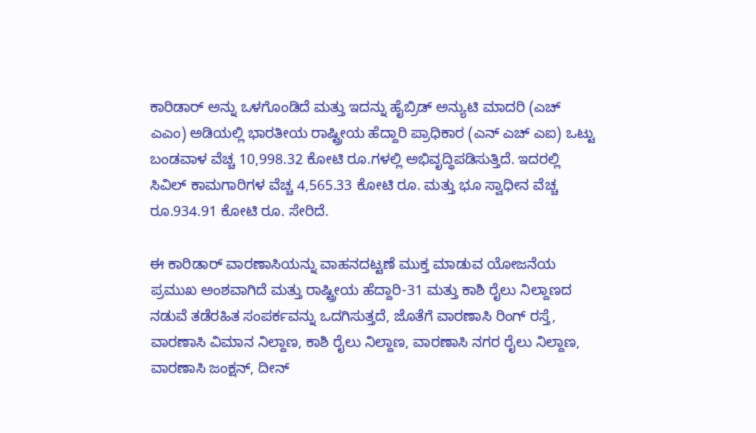ಕಾರಿಡಾರ್ ಅನ್ನು ಒಳಗೊಂಡಿದೆ ಮತ್ತು ಇದನ್ನು ಹೈಬ್ರಿಡ್ ಅನ್ಯುಟಿ ಮಾದರಿ (ಎಚ್ ಎಎಂ) ಅಡಿಯಲ್ಲಿ ಭಾರತೀಯ ರಾಷ್ಟ್ರೀಯ ಹೆದ್ದಾರಿ ಪ್ರಾಧಿಕಾರ (ಎನ್ ಎಚ್ ಎಐ) ಒಟ್ಟು ಬಂಡವಾಳ ವೆಚ್ಚ 10,998.32 ಕೋಟಿ ರೂ.ಗಳಲ್ಲಿ ಅಭಿವೃದ್ಧಿಪಡಿಸುತ್ತಿದೆ. ಇದರಲ್ಲಿ ಸಿವಿಲ್ ಕಾಮಗಾರಿಗಳ ವೆಚ್ಚ 4,565.33 ಕೋಟಿ ರೂ. ಮತ್ತು ಭೂ ಸ್ವಾಧೀನ ವೆಚ್ಚ ರೂ.934.91 ಕೋಟಿ ರೂ. ಸೇರಿದೆ.

ಈ ಕಾರಿಡಾರ್ ವಾರಣಾಸಿಯನ್ನು ವಾಹನದಟ್ಟಣೆ ಮುಕ್ತ ಮಾಡುವ ಯೋಜನೆಯ ಪ್ರಮುಖ ಅಂಶವಾಗಿದೆ ಮತ್ತು ರಾಷ್ಟ್ರೀಯ ಹೆದ್ದಾರಿ-31 ಮತ್ತು ಕಾಶಿ ರೈಲು ನಿಲ್ದಾಣದ ನಡುವೆ ತಡೆರಹಿತ ಸಂಪರ್ಕವನ್ನು ಒದಗಿಸುತ್ತದೆ, ಜೊತೆಗೆ ವಾರಣಾಸಿ ರಿಂಗ್ ರಸ್ತೆ, ವಾರಣಾಸಿ ವಿಮಾನ ನಿಲ್ದಾಣ, ಕಾಶಿ ರೈಲು ನಿಲ್ದಾಣ, ವಾರಣಾಸಿ ನಗರ ರೈಲು ನಿಲ್ದಾಣ, ವಾರಣಾಸಿ ಜಂಕ್ಷನ್, ದೀನ್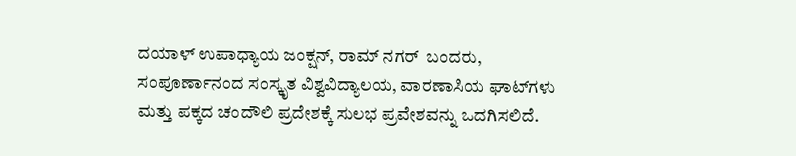ದಯಾಳ್ ಉಪಾಧ್ಯಾಯ ಜಂಕ್ಷನ್, ರಾಮ್ ನಗರ್  ಬಂದರು, ಸಂಪೂರ್ಣಾನಂದ ಸಂಸ್ಕೃತ ವಿಶ್ವವಿದ್ಯಾಲಯ, ವಾರಣಾಸಿಯ ಘಾಟ್‌ಗಳು ಮತ್ತು ಪಕ್ಕದ ಚಂದೌಲಿ ಪ್ರದೇಶಕ್ಕೆ ಸುಲಭ ಪ್ರವೇಶವನ್ನು ಒದಗಿಸಲಿದೆ.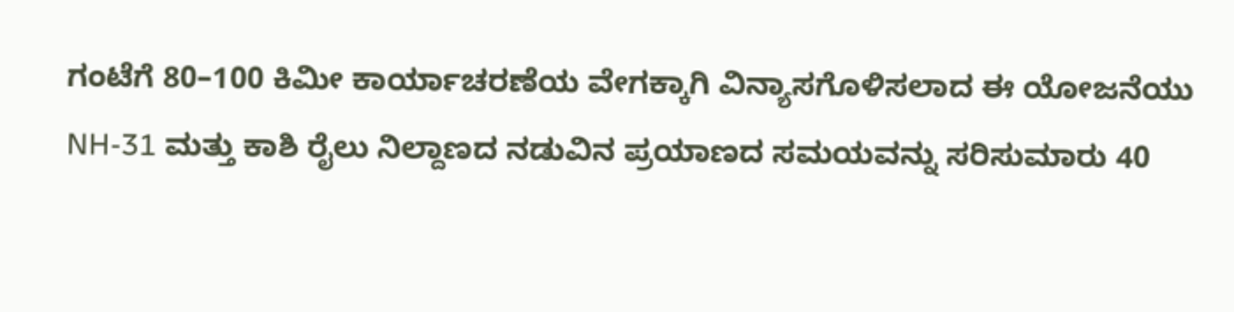ಗಂಟೆಗೆ 80–100 ಕಿಮೀ ಕಾರ್ಯಾಚರಣೆಯ ವೇಗಕ್ಕಾಗಿ ವಿನ್ಯಾಸಗೊಳಿಸಲಾದ ಈ ಯೋಜನೆಯು NH-31 ಮತ್ತು ಕಾಶಿ ರೈಲು ನಿಲ್ದಾಣದ ನಡುವಿನ ಪ್ರಯಾಣದ ಸಮಯವನ್ನು ಸರಿಸುಮಾರು 40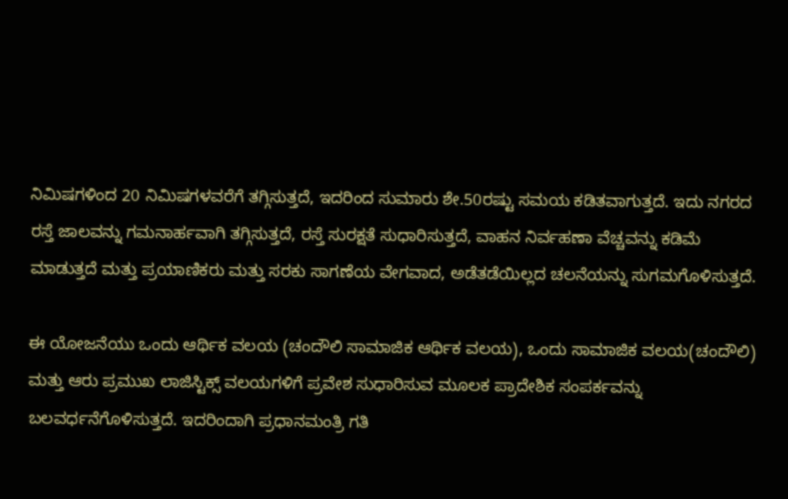ನಿಮಿಷಗಳಿಂದ 20 ನಿಮಿಷಗಳವರೆಗೆ ತಗ್ಗಿಸುತ್ತದೆ, ಇದರಿಂದ ಸುಮಾರು ಶೇ.50ರಷ್ಟು ಸಮಯ ಕಡಿತವಾಗುತ್ತದೆ. ಇದು ನಗರದ ರಸ್ತೆ ಜಾಲವನ್ನು ಗಮನಾರ್ಹವಾಗಿ ತಗ್ಗಿಸುತ್ತದೆ, ರಸ್ತೆ ಸುರಕ್ಷತೆ ಸುಧಾರಿಸುತ್ತದೆ, ವಾಹನ ನಿರ್ವಹಣಾ ವೆಚ್ಚವನ್ನು ಕಡಿಮೆ ಮಾಡುತ್ತದೆ ಮತ್ತು ಪ್ರಯಾಣಿಕರು ಮತ್ತು ಸರಕು ಸಾಗಣೆಯ ವೇಗವಾದ, ಅಡೆತಡೆಯಿಲ್ಲದ ಚಲನೆಯನ್ನು ಸುಗಮಗೊಳಿಸುತ್ತದೆ.

ಈ ಯೋಜನೆಯು ಒಂದು ಆರ್ಥಿಕ ವಲಯ (ಚಂದೌಲಿ ಸಾಮಾಜಿಕ ಆರ್ಥಿಕ ವಲಯ), ಒಂದು ಸಾಮಾಜಿಕ ವಲಯ(ಚಂದೌಲಿ) ಮತ್ತು ಆರು ಪ್ರಮುಖ ಲಾಜಿಸ್ಟಿಕ್ಸ್ ವಲಯಗಳಿಗೆ ಪ್ರವೇಶ ಸುಧಾರಿಸುವ ಮೂಲಕ ಪ್ರಾದೇಶಿಕ ಸಂಪರ್ಕವನ್ನು ಬಲವರ್ಧನೆಗೊಳಿಸುತ್ತದೆ. ಇದರಿಂದಾಗಿ ಪ್ರಧಾನಮಂತ್ರಿ ಗತಿ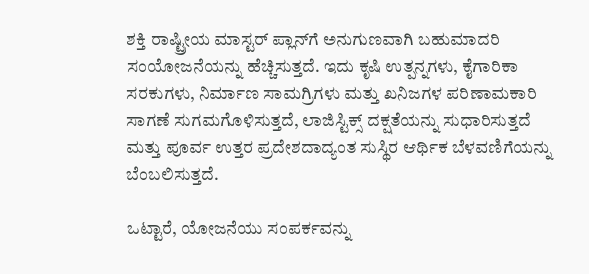ಶಕ್ತಿ ರಾಷ್ಟ್ರೀಯ ಮಾಸ್ಟರ್ ಪ್ಲಾನ್‌ಗೆ ಅನುಗುಣವಾಗಿ ಬಹುಮಾದರಿ ಸಂಯೋಜನೆಯನ್ನು ಹೆಚ್ಚಿಸುತ್ತದೆ. ಇದು ಕೃಷಿ ಉತ್ಪನ್ನಗಳು, ಕೈಗಾರಿಕಾ ಸರಕುಗಳು, ನಿರ್ಮಾಣ ಸಾಮಗ್ರಿಗಳು ಮತ್ತು ಖನಿಜಗಳ ಪರಿಣಾಮಕಾರಿ ಸಾಗಣೆ ಸುಗಮಗೊಳಿಸುತ್ತದೆ, ಲಾಜಿಸ್ಟಿಕ್ಸ್ ದಕ್ಷತೆಯನ್ನು ಸುಧಾರಿಸುತ್ತದೆ ಮತ್ತು ಪೂರ್ವ ಉತ್ತರ ಪ್ರದೇಶದಾದ್ಯಂತ ಸುಸ್ಥಿರ ಆರ್ಥಿಕ ಬೆಳವಣಿಗೆಯನ್ನು ಬೆಂಬಲಿಸುತ್ತದೆ.

ಒಟ್ಟಾರೆ, ಯೋಜನೆಯು ಸಂಪರ್ಕವನ್ನು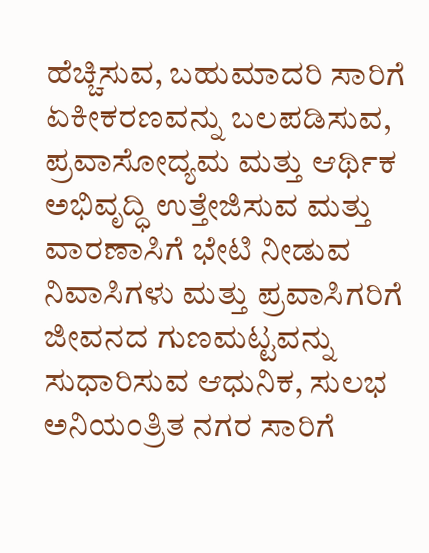ಹೆಚ್ಚಿಸುವ, ಬಹುಮಾದರಿ ಸಾರಿಗೆ ಏಕೀಕರಣವನ್ನು ಬಲಪಡಿಸುವ, ಪ್ರವಾಸೋದ್ಯಮ ಮತ್ತು ಆರ್ಥಿಕ ಅಭಿವೃದ್ಧಿ ಉತ್ತೇಜಿಸುವ ಮತ್ತು ವಾರಣಾಸಿಗೆ ಭೇಟಿ ನೀಡುವ ನಿವಾಸಿಗಳು ಮತ್ತು ಪ್ರವಾಸಿಗರಿಗೆ ಜೀವನದ ಗುಣಮಟ್ಟವನ್ನು ಸುಧಾರಿಸುವ ಆಧುನಿಕ, ಸುಲಭ ಅನಿಯಂತ್ರಿತ ನಗರ ಸಾರಿಗೆ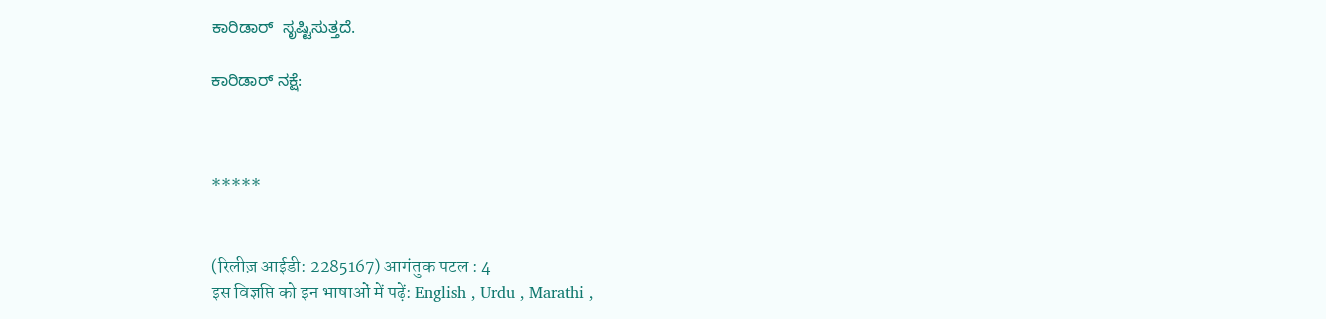ಕಾರಿಡಾರ್  ಸೃಷ್ಟಿಸುತ್ತದೆ.

ಕಾರಿಡಾರ್ ನಕ್ಷೆ:



*****


(रिलीज़ आईडी: 2285167) आगंतुक पटल : 4
इस विज्ञप्ति को इन भाषाओं में पढ़ें: English , Urdu , Marathi ,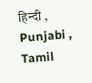हिन्दी , Punjabi , Tamil